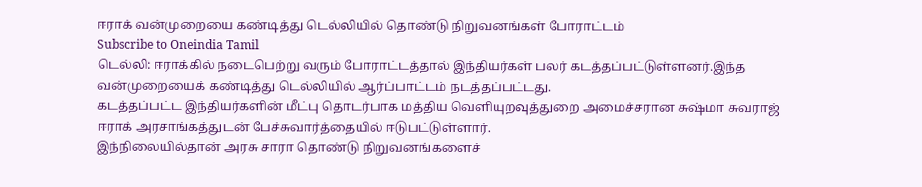ஈராக் வன்முறையை கண்டித்து டெல்லியில் தொண்டு நிறுவனங்கள் போராட்டம்
Subscribe to Oneindia Tamil
டெல்லி: ஈராக்கில் நடைபெற்று வரும் போராட்டத்தால் இந்தியர்கள் பலர் கடத்தப்பட்டுள்ளனர்.இந்த வன்முறையைக் கண்டித்து டெல்லியில் ஆர்ப்பாட்டம் நடத்தப்பட்டது.
கடத்தப்பட்ட இந்தியர்களின் மீட்பு தொடர்பாக மத்திய வெளியுறவுத்துறை அமைச்சரான சுஷ்மா சுவராஜ் ஈராக் அரசாங்கத்துடன் பேச்சுவார்த்தையில் ஈடுபட்டுள்ளார்.
இந்நிலையில்தான் அரசு சாரா தொண்டு நிறுவனங்களைச்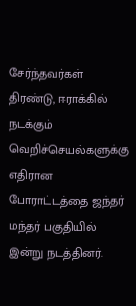சேர்ந்தவர்கள் திரண்டு, ஈராக்கில் நடக்கும் வெறிச்செயல்களுக்கு எதிரான போராட்டத்தை ஜந்தர் மந்தர் பகுதியில் இன்று நடத்தினர்.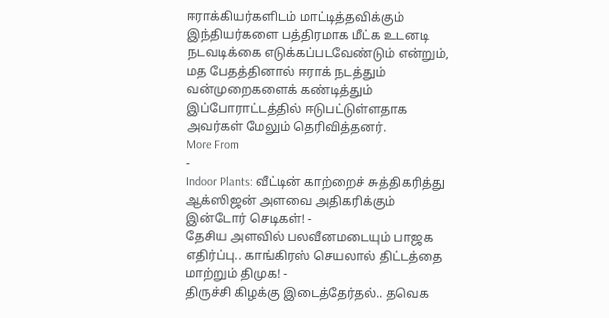ஈராக்கியர்களிடம் மாட்டித்தவிக்கும் இந்தியர்களை பத்திரமாக மீட்க உடனடி நடவடிக்கை எடுக்கப்படவேண்டும் என்றும், மத பேதத்தினால் ஈராக் நடத்தும் வன்முறைகளைக் கண்டித்தும் இப்போராட்டத்தில் ஈடுபட்டுள்ளதாக அவர்கள் மேலும் தெரிவித்தனர்.
More From
-
Indoor Plants: வீட்டின் காற்றைச் சுத்திகரித்து ஆக்ஸிஜன் அளவை அதிகரிக்கும் இன்டோர் செடிகள்! -
தேசிய அளவில் பலவீனமடையும் பாஜக எதிர்ப்பு.. காங்கிரஸ் செயலால் திட்டத்தை மாற்றும் திமுக! -
திருச்சி கிழக்கு இடைத்தேர்தல்.. தவெக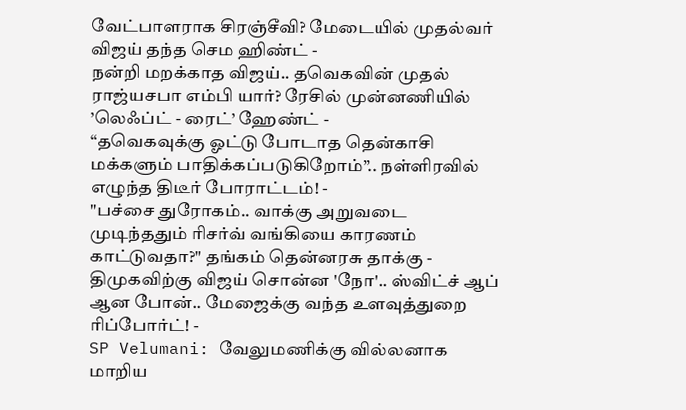வேட்பாளராக சிரஞ்சீவி? மேடையில் முதல்வர் விஜய் தந்த செம ஹிண்ட் -
நன்றி மறக்காத விஜய்.. தவெகவின் முதல் ராஜ்யசபா எம்பி யார்? ரேசில் முன்னணியில் ’லெஃப்ட் - ரைட்’ ஹேண்ட் -
“தவெகவுக்கு ஓட்டு போடாத தென்காசி மக்களும் பாதிக்கப்படுகிறோம்”.. நள்ளிரவில் எழுந்த திடீர் போராட்டம்! -
"பச்சை துரோகம்.. வாக்கு அறுவடை முடிந்ததும் ரிசர்வ் வங்கியை காரணம் காட்டுவதா?" தங்கம் தென்னரசு தாக்கு -
திமுகவிற்கு விஜய் சொன்ன 'நோ'.. ஸ்விட்ச் ஆப் ஆன போன்.. மேஜைக்கு வந்த உளவுத்துறை ரிப்போர்ட்! -
SP Velumani: வேலுமணிக்கு வில்லனாக மாறிய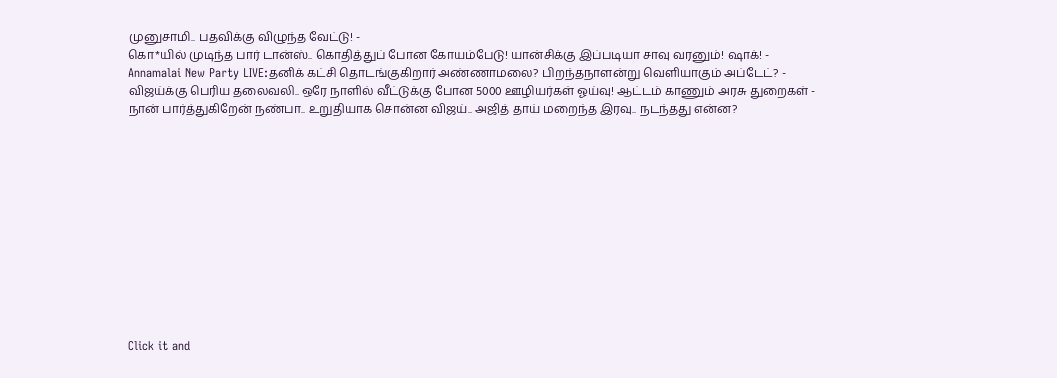முனுசாமி.. பதவிக்கு விழுந்த வேட்டு! -
கொ*யில் முடிந்த பார் டான்ஸ்.. கொதித்துப் போன கோயம்பேடு! யான்சிக்கு இப்படியா சாவு வரனும்! ஷாக்! -
Annamalai New Party LIVE:தனிக் கட்சி தொடங்குகிறார் அண்ணாமலை? பிறந்தநாளன்று வெளியாகும் அப்டேட்? -
விஜய்க்கு பெரிய தலைவலி.. ஒரே நாளில் வீட்டுக்கு போன 5000 ஊழியர்கள் ஓய்வு! ஆட்டம் காணும் அரசு துறைகள் -
நான் பார்த்துகிறேன் நண்பா.. உறுதியாக சொன்ன விஜய்.. அஜித் தாய் மறைந்த இரவு.. நடந்தது என்ன?












Click it and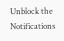Unblock the Notifications